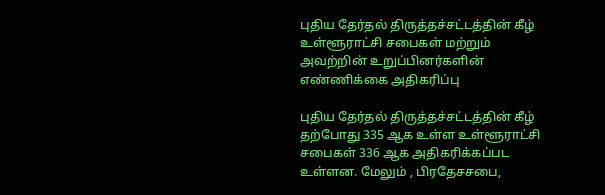புதிய தேர்தல் திருத்தச்சட்டத்தின் கீழ் உள்ளூராட்சி சபைகள் மற்றும் அவற்றின் உறுப்பினர்களின் எண்ணிக்கை அதிகரிப்பு

புதிய தேர்தல் திருத்தச்சட்டத்தின் கீழ் தற்போது 335 ஆக உள்ள உள்ளூராட்சி சபைகள் 336 ஆக அதிகரிக்கப்பட உள்ளன. மேலும் , பிரதேசசபை,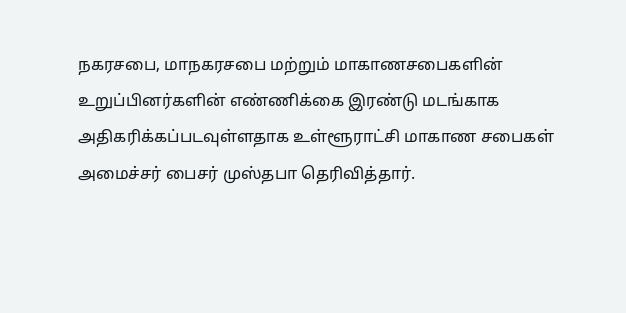நகரசபை, மாநகரசபை மற்றும் மாகாணசபைகளின் உறுப்பினர்களின் எண்ணிக்கை இரண்டு மடங்காக அதிகரிக்கப்படவுள்ளதாக உள்ளூராட்சி மாகாண சபைகள் அமைச்சர் பைசர் முஸ்தபா தெரிவித்தார்.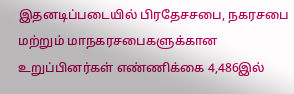இதனடிப்படையில் பிரதேசசபை, நகரசபை மற்றும் மாநகரசபைகளுக்கான உறுப்பினர்கள் எண்ணிக்கை 4,486இல்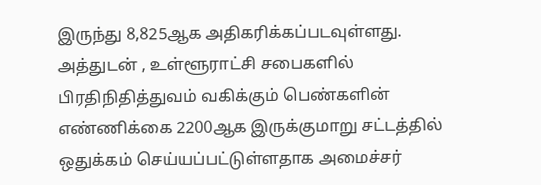இருந்து 8,825ஆக அதிகரிக்கப்படவுள்ளது. அத்துடன் , உள்ளூராட்சி சபைகளில் பிரதிநிதித்துவம் வகிக்கும் பெண்களின் எண்ணிக்கை 2200ஆக இருக்குமாறு சட்டத்தில் ஒதுக்கம் செய்யப்பட்டுள்ளதாக அமைச்சர்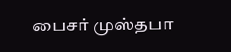பைசர் முஸ்தபா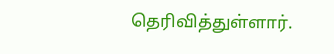தெரிவித்துள்ளார்.